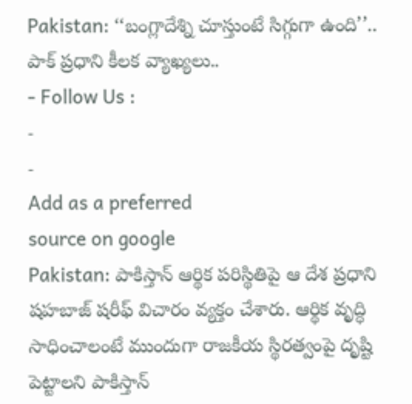Pakistan: ‘‘బంగ్లాదేశ్ని చూస్తుంటే సిగ్గుగా ఉంది’’.. పాక్ ప్రధాని కీలక వ్యాఖ్యలు..
- Follow Us :
-
-
Add as a preferred
source on google
Pakistan: పాకిస్తాన్ ఆర్థిక పరిస్థితిపై ఆ దేశ ప్రధాని షహబాజ్ షరీఫ్ విచారం వ్యక్తం చేశారు. ఆర్థిక వృద్ధి సాధించాలంటే ముందుగా రాజకీయ స్థిరత్వంపై దృష్టి పెట్టాలని పాకిస్తాన్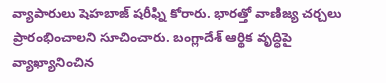వ్యాపారులు షెహబాజ్ షరీఫ్ని కోరారు. భారత్తో వాణిజ్య చర్చలు ప్రారంభించాలని సూచించారు. బంగ్లాదేశ్ ఆర్థిక వృద్ధిపై వ్యాఖ్యానించిన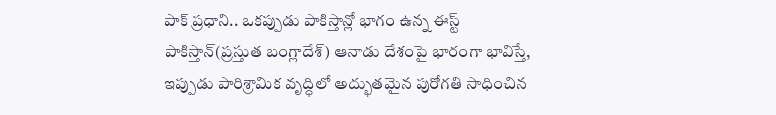పాక్ ప్రధాని.. ఒకప్పుడు పాకిస్తాన్లో భాగం ఉన్న ఈస్ట్ పాకిస్తాన్(ప్రస్తుత బంగ్లాదేశ్) ఆనాడు దేశంపై భారంగా భావిస్తే, ఇప్పుడు పారిశ్రామిక వృద్ధిలో అద్భుతమైన పురోగతి సాధించిన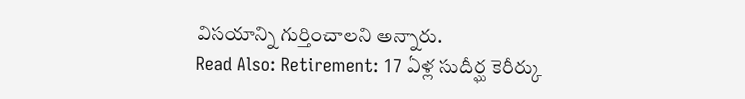విసయాన్ని గుర్తించాలని అన్నారు.
Read Also: Retirement: 17 ఏళ్ల సుదీర్ఘ కెరీర్కు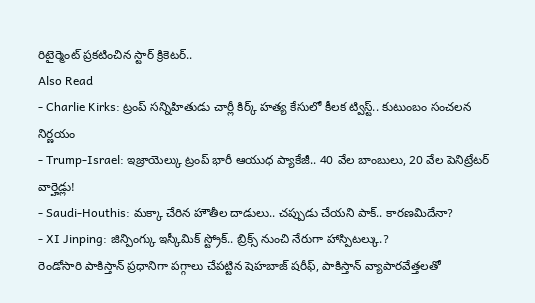రిటైర్మెంట్ ప్రకటించిన స్టార్ క్రికెటర్..
Also Read
- Charlie Kirks: ట్రంప్ సన్నిహితుడు చార్లీ కిర్క్ హత్య కేసులో కీలక ట్విస్ట్.. కుటుంబం సంచలన నిర్ణయం
- Trump-Israel: ఇజ్రాయెల్కు ట్రంప్ భారీ ఆయుధ ప్యాకేజీ.. 40 వేల బాంబులు, 20 వేల పెనిట్రేటర్ వార్హెడ్లు!
- Saudi-Houthis: మక్కా చేరిన హౌతీల దాడులు.. చప్పుడు చేయని పాక్.. కారణమిదేనా?
- XI Jinping: జిన్పింగ్కు ఇస్కీమిక్ స్ట్రోక్.. బ్రిక్స్ నుంచి నేరుగా హాస్పిటల్కు.?
రెండోసారి పాకిస్తాన్ ప్రధానిగా పగ్గాలు చేపట్టిన షెహబాజ్ షరీఫ్, పాకిస్తాన్ వ్యాపారవేత్తలతో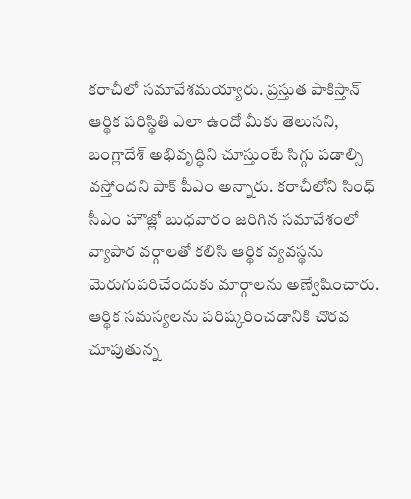కరాచీలో సమావేశమయ్యారు. ప్రస్తుత పాకిస్తాన్ ఆర్థిక పరిస్థితి ఎలా ఉందో మీకు తెలుసని, బంగ్లాదేశ్ అభివృద్ధిని చూస్తుంటే సిగ్గు పడాల్సి వస్తోందని పాక్ పీఎం అన్నారు. కరాచీలోని సింధ్ సీఎం హౌజ్లో బుధవారం జరిగిన సమావేశంలో వ్యాపార వర్గాలతో కలిసి ఆర్థిక వ్యవస్థను మెరుగుపరిచేందుకు మార్గాలను అణ్వేషించారు. ఆర్థిక సమస్యలను పరిష్కరించడానికి చొరవ చూపుతున్న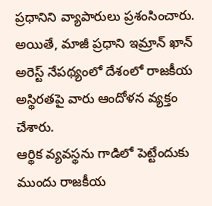ప్రధానిని వ్యాపారులు ప్రశంసించారు. అయితే, మాజీ ప్రధాని ఇమ్రాన్ ఖాన్ అరెస్ట్ నేపథ్యంలో దేశంలో రాజకీయ అస్థిరతపై వారు ఆందోళన వ్యక్తం చేశారు.
ఆర్థిక వ్యవస్థను గాడిలో పెట్టేందుకు ముందు రాజకీయ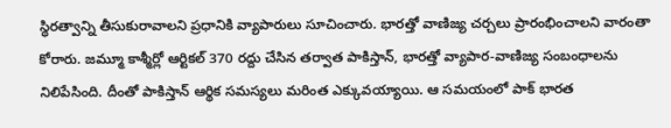స్థిరత్వాన్ని తీసుకురావాలని ప్రధానికి వ్యాపారులు సూచించారు. భారత్తో వాణిజ్య చర్చలు ప్రారంభించాలని వారంతా కోరారు. జమ్మూ కాశ్మీర్లో ఆర్టికల్ 370 రద్దు చేసిన తర్వాత పాకిస్తాన్, భారత్తో వ్యాపార-వాణిజ్య సంబంధాలను నిలిపేసింది. దీంతో పాకిస్తాన్ ఆర్థిక సమస్యలు మరింత ఎక్కువయ్యాయి. ఆ సమయంలో పాక్ భారత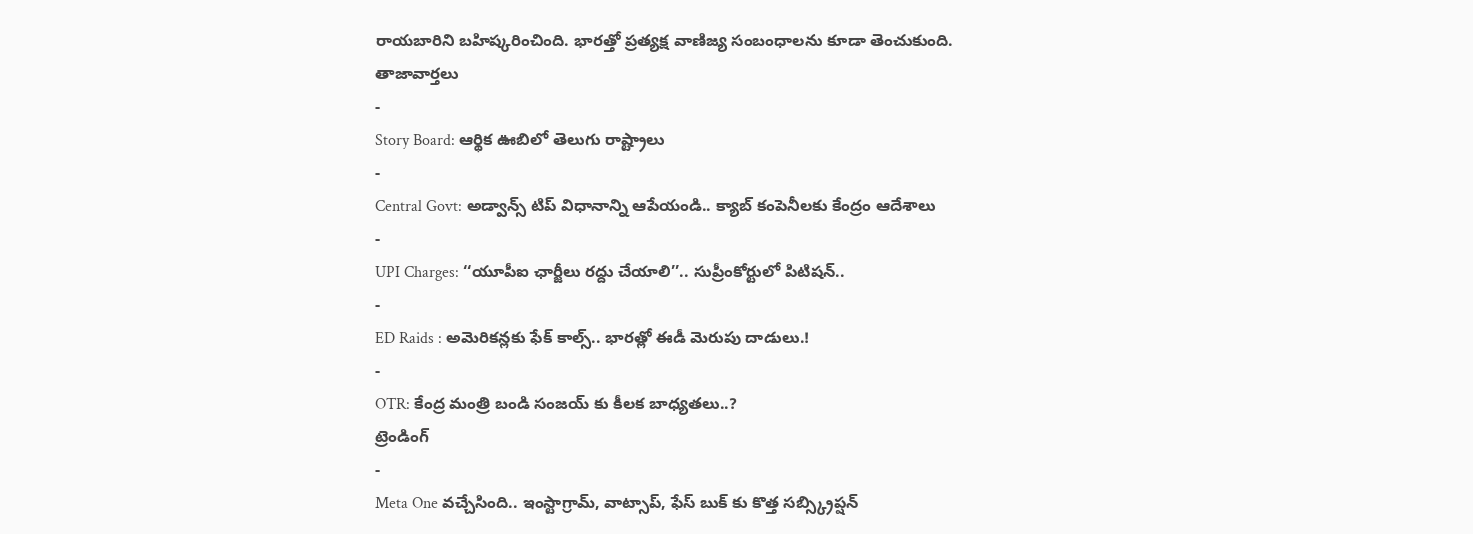రాయబారిని బహిష్కరించింది. భారత్తో ప్రత్యక్ష వాణిజ్య సంబంధాలను కూడా తెంచుకుంది.
తాజావార్తలు
-
Story Board: ఆర్థిక ఊబిలో తెలుగు రాష్ట్రాలు
-
Central Govt: అడ్వాన్స్ టిప్ విధానాన్ని ఆపేయండి.. క్యాబ్ కంపెనీలకు కేంద్రం ఆదేశాలు
-
UPI Charges: ‘‘యూపీఐ ఛార్జీలు రద్దు చేయాలి’’.. సుప్రీంకోర్టులో పిటిషన్..
-
ED Raids : అమెరికన్లకు ఫేక్ కాల్స్.. భారత్లో ఈడీ మెరుపు దాడులు.!
-
OTR: కేంద్ర మంత్రి బండి సంజయ్ కు కీలక బాధ్యతలు..?
ట్రెండింగ్
-
Meta One వచ్చేసింది.. ఇంస్టాగ్రామ్, వాట్సాప్, ఫేస్ బుక్ కు కొత్త సబ్స్క్రిప్షన్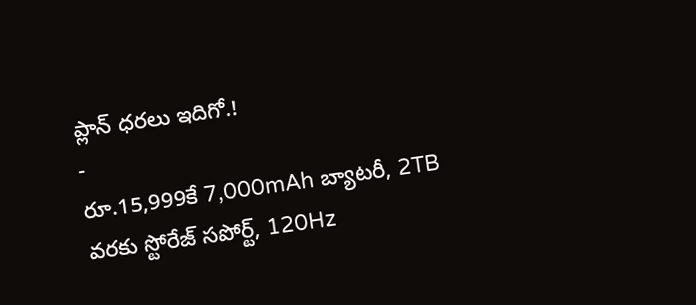ప్లాన్ ధరలు ఇదిగో.!
-
రూ.15,999కే 7,000mAh బ్యాటరీ, 2TB వరకు స్టోరేజ్ సపోర్ట్, 120Hz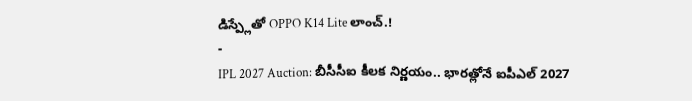డిస్ప్లేతో OPPO K14 Lite లాంచ్.!
-
IPL 2027 Auction: బీసీసీఐ కీలక నిర్ణయం.. భారత్లోనే ఐపీఎల్ 2027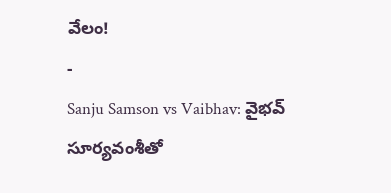వేలం!
-
Sanju Samson vs Vaibhav: వైభవ్ సూర్యవంశీతో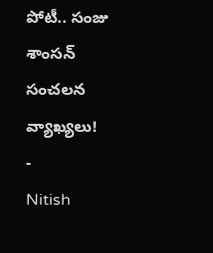పోటీ.. సంజు శాంసన్ సంచలన వ్యాఖ్యలు!
-
Nitish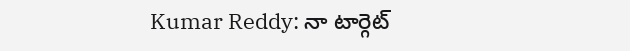Kumar Reddy: నా టార్గెట్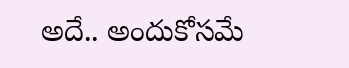అదే.. అందుకోసమే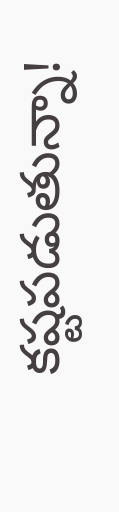కష్టపడుతున్నా!